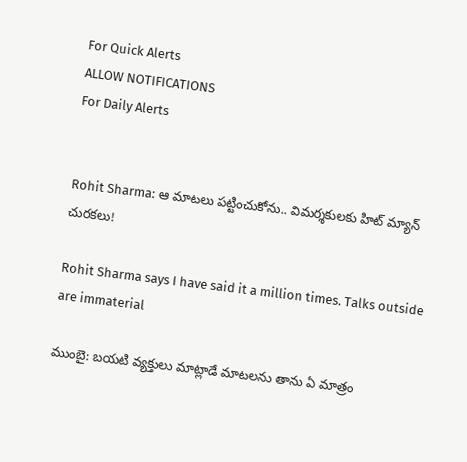For Quick Alerts
ALLOW NOTIFICATIONS
For Daily Alerts


Rohit Sharma: ఆ మాటలు పట్టించుకోను.. విమర్శకులకు హిట్ మ్యాన్ చురకలు!

Rohit Sharma says I have said it a million times. Talks outside are immaterial

ముంబై: బయటి వ్యక్తులు మాట్లాడే మాటలను తాను ఏ మాత్రం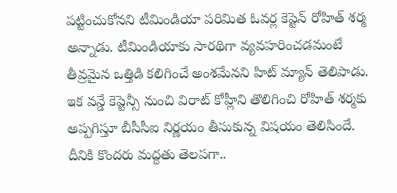పట్టించుకోనని టీమిండియా పరిమిత ఓవర్ల కెప్టెన్ రోహిత్ శర్మ అన్నాడు. టీమిండియాకు సారథిగా వ్యవహరించడమంటే తీవ్రమైన ఒత్తిడి కలిగించే అంశమేనని హిట్ మ్యాన్ తెలిపాడు. ఇక వన్డే కెప్టెన్సీ నుంచి విరాట్ కోహ్లీని తొలిగించి రోహిత్ శర్మకు అప్పగిస్తూ బీసీసీఐ నిర్ణయం తీసుకున్న విషయం తెలిసిందే. దీనికి కొందరు మద్దతు తెలపగా..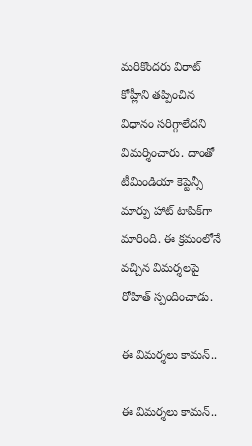మరికొందరు విరాట్ కోహ్లీని తప్పించిన విధానం సరిగ్గాలేదని విమర్శించారు. దాంతో టీమిండియా కెప్టెన్సీ మార్పు హాట్ టాపిక్‌గా మారింది. ఈ క్రమంలోనే వచ్చిన విమర్శలపై రోహిత్ స్పందించాడు.

ఈ విమర్శలు కామన్..

ఈ విమర్శలు కామన్..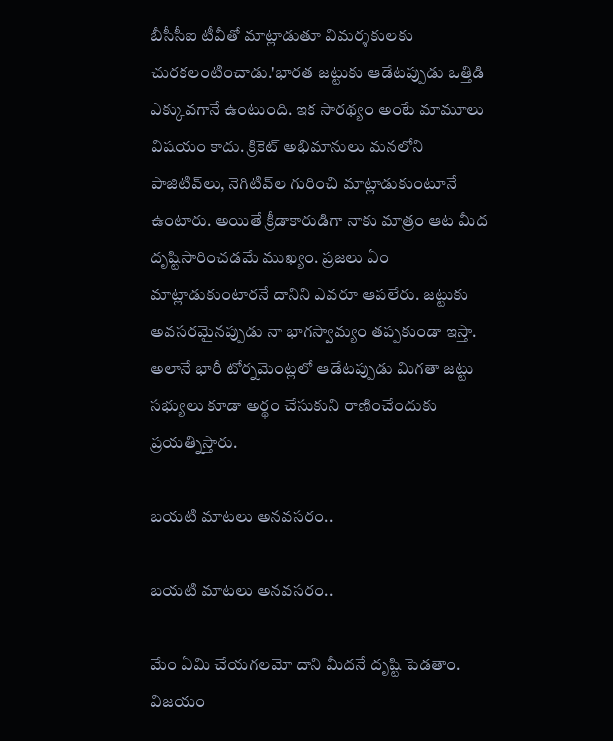బీసీసీఐ టీవీతో మాట్లాడుతూ విమర్శకులకు చురకలంటించాడు.'భారత జట్టుకు ఆడేటప్పుడు ఒత్తిడి ఎక్కువగానే ఉంటుంది. ఇక సారథ్యం అంటే మామూలు విషయం కాదు. క్రికెట్‌ అభిమానులు మనలోని పాజిటివ్‌లు, నెగిటివ్‌ల గురించి మాట్లాడుకుంటూనే ఉంటారు. అయితే క్రీడాకారుడిగా నాకు మాత్రం ఆట మీద దృష్టిసారించడమే ముఖ్యం. ప్రజలు ఏం మాట్లాడుకుంటారనే దానిని ఎవరూ ఆపలేరు. జట్టుకు అవసరమైనప్పుడు నా భాగస్వామ్యం తప్పకుండా ఇస్తా. అలానే భారీ టోర్నమెంట్లలో ఆడేటప్పుడు మిగతా జట్టు సభ్యులు కూడా అర్థం చేసుకుని రాణించేందుకు ప్రయత్నిస్తారు.

బయటి మాటలు అనవసరం..

బయటి మాటలు అనవసరం..

మేం ఏమి చేయగలమో దాని మీదనే దృష్టి పెడతాం. విజయం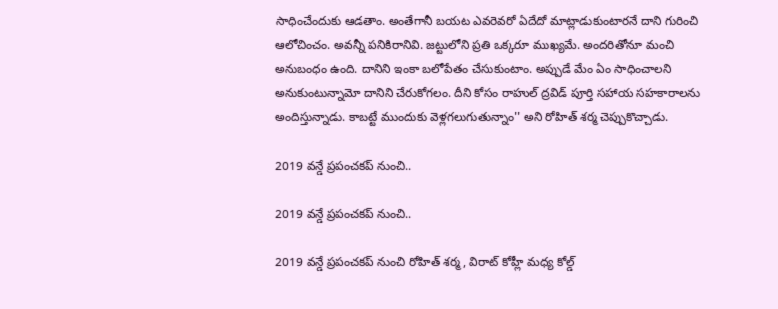సాధించేందుకు ఆడతాం. అంతేగానీ బయట ఎవరెవరో ఏదేదో మాట్లాడుకుంటారనే దాని గురించి ఆలోచించం. అవన్నీ పనికిరానివి. జట్టులోని ప్రతి ఒక్కరూ ముఖ్యమే. అందరితోనూ మంచి అనుబంధం ఉంది. దానిని ఇంకా బలోపేతం చేసుకుంటాం. అప్పుడే మేం ఏం సాధించాలని అనుకుంటున్నామో దానిని చేరుకోగలం. దీని కోసం రాహుల్‌ ద్రవిడ్‌ పూర్తి సహాయ సహకారాలను అందిస్తున్నాడు. కాబట్టే ముందుకు వెళ్లగలుగుతున్నాం'' అని రోహిత్ శర్మ చెప్పుకొచ్చాడు.

2019 వన్డే ప్రపంచకప్ నుంచి..

2019 వన్డే ప్రపంచకప్ నుంచి..

2019 వన్డే ప్రపంచకప్ నుంచి రోహిత్ శర్మ, విరాట్ కోహ్లీ మధ్య కోల్డ్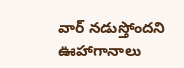వార్ నడుస్తోందని ఊహాగానాలు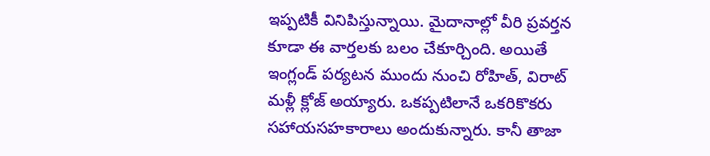ఇప్పటికీ వినిపిస్తున్నాయి. మైదానాల్లో వీరి ప్రవర్తన కూడా ఈ వార్తలకు బలం చేకూర్చింది. అయితే ఇంగ్లండ్ పర్యటన ముందు నుంచి రోహిత్, విరాట్ మళ్లీ క్లోజ్ అయ్యారు. ఒకప్పటిలానే ఒకరికొకరు సహాయసహకారాలు అందుకున్నారు. కానీ తాజా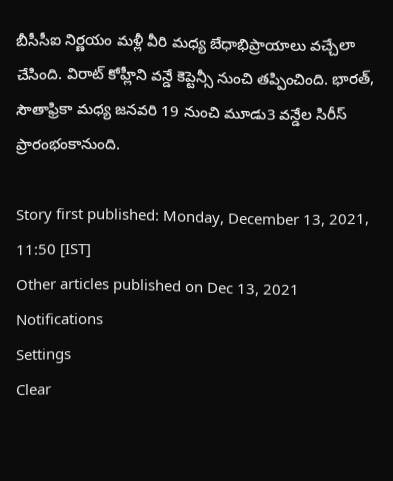బీసీసీఐ నిర్ణయం మళ్లీ వీరి మధ్య బేధాభిప్రాయాలు వచ్చేలా చేసింది. విరాట్ కోహ్లీని వన్డే కెప్టెన్సీ నుంచి తప్పించింది. భారత్, సౌతాఫ్రికా మధ్య జనవరి 19 నుంచి మూడు3 వన్డేల సిరీస్‌ ప్రారంభంకానుంది.

Story first published: Monday, December 13, 2021, 11:50 [IST]
Other articles published on Dec 13, 2021
Notifications
Settings
Clear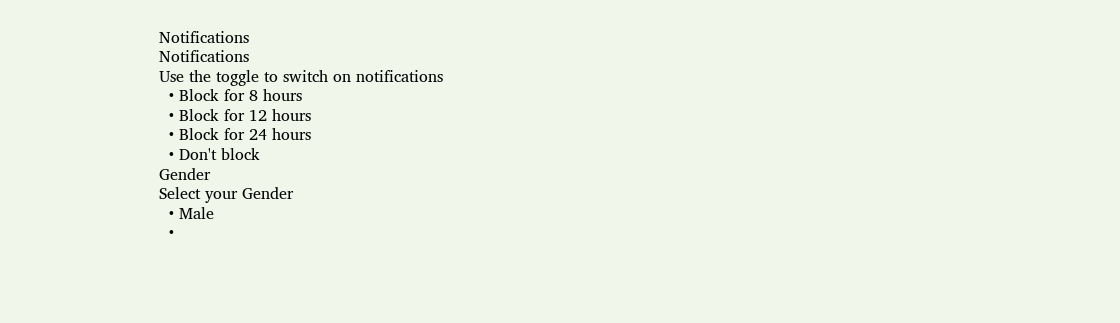Notifications
Notifications
Use the toggle to switch on notifications
  • Block for 8 hours
  • Block for 12 hours
  • Block for 24 hours
  • Don't block
Gender
Select your Gender
  • Male
  •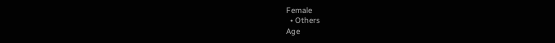Female
  • Others
Age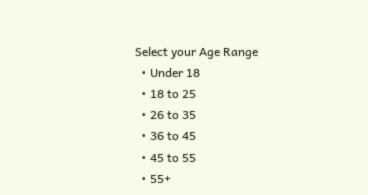Select your Age Range
  • Under 18
  • 18 to 25
  • 26 to 35
  • 36 to 45
  • 45 to 55
  • 55+